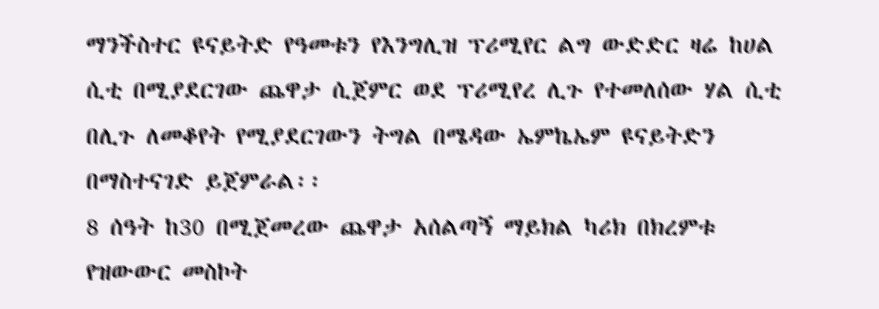ማንችስተር ዩናይትድ የዓመቱን የእንግሊዝ ፕሪሚየር ልግ ውድድር ዛሬ ከሀል ሲቲ በሚያደርገው ጨዋታ ሲጀምር ወደ ፕሪሚየረ ሊጉ የተመለሰው ሃል ሲቲ በሊጉ ለመቆየት የሚያደርገውን ትግል በሜዳው ኤምኬኤም ዩናይትድን በማስተናገድ ይጀምራል፡፡
8 ሰዓት ከ30 በሚጀመረው ጨዋታ አሰልጣኝ ማይክል ካሪክ በክረምቱ የዝውውር መስኮት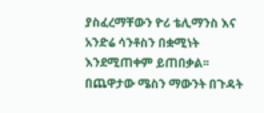ያስፈረማቸውን ዮሪ ቴሊማንስ እና አንድሬ ሳንቶስን በቋሚነት እንደሚጠቀም ይጠበቃል፡፡
በጨዋታው ሜስን ማውንት በጉዳት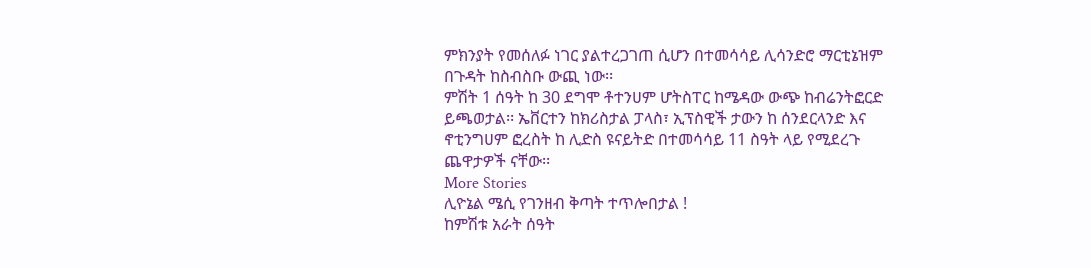ምክንያት የመሰለፉ ነገር ያልተረጋገጠ ሲሆን በተመሳሳይ ሊሳንድሮ ማርቲኔዝም በጉዳት ከስብስቡ ውጪ ነው፡፡
ምሽት 1 ሰዓት ከ 30 ደግሞ ቶተንሀም ሆትስፐር ከሜዳው ውጭ ከብሬንትፎርድ ይጫወታል፡፡ ኤቨርተን ከክሪስታል ፓላስ፣ ኢፕስዊች ታውን ከ ሰንደርላንድ እና ኖቲንግሀም ፎረስት ከ ሊድስ ዩናይትድ በተመሳሳይ 11 ስዓት ላይ የሚደረጉ ጨዋታዎች ናቸው፡፡
More Stories
ሊዮኔል ሜሲ የገንዘብ ቅጣት ተጥሎበታል !
ከምሽቱ አራት ሰዓት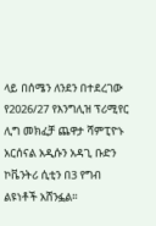ላይ በሰሜን ለንደን በተደረገው የ2026/27 የእንግሊዝ ፕሪሚየር ሊግ መክፈቻ ጨዋታ ሻምፒዮኑ አርሰናል አዲሱን አዳጊ ቡድን ኮቬንትሪ ሲቲን በ3 የግብ ልዩነቶች አሸንፏል።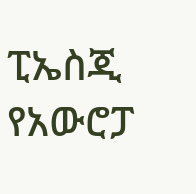ፒኤስጂ የአውሮፓ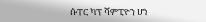ሱፐር ካፕ ሻምፒዮን ሆነ